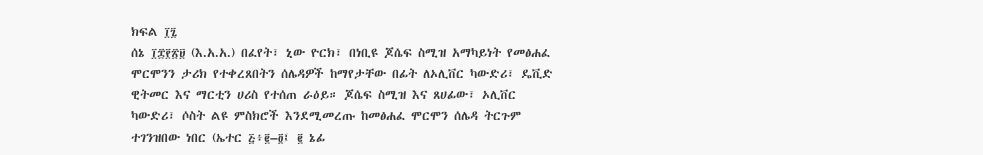ክፍል ፲፯
ሰኔ ፲፰፻፳፱ (እ.አ.አ.) በፈየት፣ ኒው ዮርክ፣ በነቢዩ ጆሴፍ ስሚዝ አማካይነት የመፅሐፈ ሞርሞንን ታሪክ የተቀረጸበትን ሰሌዳዎች ከማየታቸው በፊት ለኦሊቨር ካውድሪ፣ ዴቪድ ዊትመር እና ማርቲን ሀሪስ የተሰጠ ራዕይ። ጆሴፍ ስሚዝ እና ጸሀፊው፣ ኦሊቨር ካውድሪ፣ ሶስት ልዩ ምስክሮች እንደሚመረጡ ከመፅሐፈ ሞርሞን ሰሌዳ ትርጉም ተገንዝበው ነበር (ኤተር ፭፥፪–፬፤ ፪ ኔፊ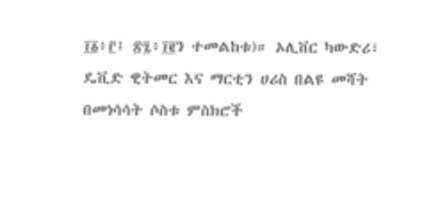፲፩፥፫፤ ፳፯፥፲፪ን ተመልከቱ)። ኦሊቨር ካውድሪ፣ ዴቪድ ዊትመር እና ማርቲን ሀሪስ በልዩ መሻት በመነሳሳት ሶስቱ ምስክሮች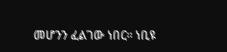መሆንን ፈልገው ነበር። ነቢዩ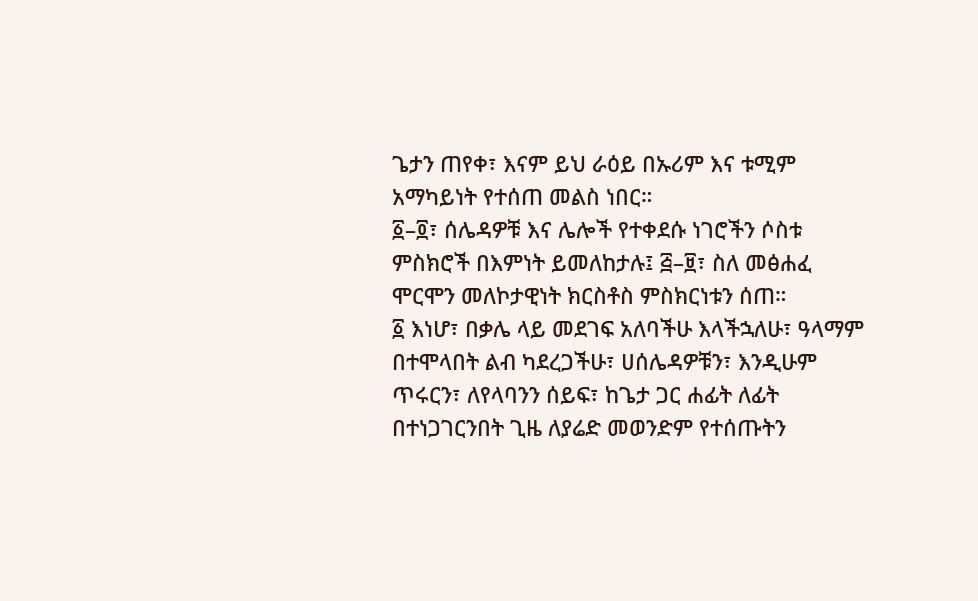ጌታን ጠየቀ፣ እናም ይህ ራዕይ በኡሪም እና ቱሚም አማካይነት የተሰጠ መልስ ነበር።
፩–፬፣ ሰሌዳዎቹ እና ሌሎች የተቀደሱ ነገሮችን ሶስቱ ምስክሮች በእምነት ይመለከታሉ፤ ፭–፱፣ ስለ መፅሐፈ ሞርሞን መለኮታዊነት ክርስቶስ ምስክርነቱን ሰጠ።
፩ እነሆ፣ በቃሌ ላይ መደገፍ አለባችሁ እላችኋለሁ፣ ዓላማም በተሞላበት ልብ ካደረጋችሁ፣ ሀሰሌዳዎቹን፣ እንዲሁም ጥሩርን፣ ለየላባንን ሰይፍ፣ ከጌታ ጋር ሐፊት ለፊት በተነጋገርንበት ጊዜ ለያሬድ መወንድም የተሰጡትን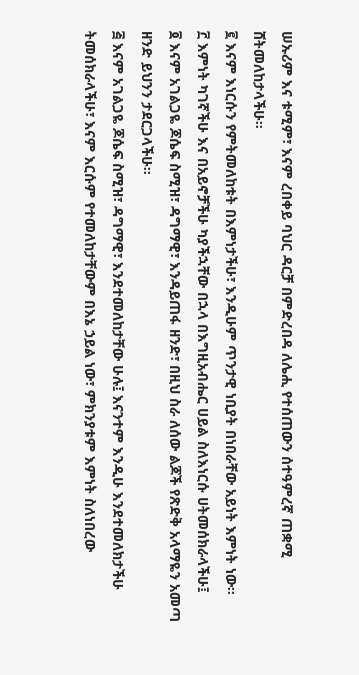ሠኡሪም እና ቱሚም፣ እናም ረበቀይ ባህር ዳርቻ በምድረበዳ ለሌሒ የተሰጠውን ሰተዓምረኛ ጠቋሚ ሸትመለከታላችሁ።
፪ እናም እነርሱን የምትመለከቱት በእምነታችሁ፣ እንዲሁም ጥንታዊ ነቢያት በነበራቸው አይነት እምነት ነው።
፫ እምነት ካገኛችሁ እና በአይኖቻችሁ ካያችኋቸው በኋላ በእግዚአብሔር ሀይል ስለእነርሱ ሀትመሰክራላችሁ፤
፬ እናም አገልጋዬ ጆሴፍ ስሚዝ፣ ዳግማዊ፣ እንዳይጠፋ ዘንድ፣ በዚህ ስራ ለሰው ልጆች የጽድቅ አላማዬን አመጣ ዘንድ ይህንን ታደርጋላችሁ።
፭ እናም አገልጋዬ ጆሴፍ ስሚዝ፣ ዳግማዊ፣ እንደተመለከታቸው ሁሉ፤ እናንተም እንዲሁ እንደተመለክታችሁ ትመሰክራላችሁ፣ እናም እርሱም የተመለከታቸውም በእኔ ኃይል ነው፣ ምክንያቱም እምነት ስለነበረው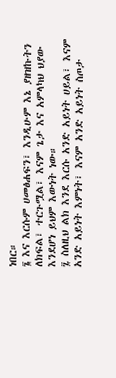ነበር።
፮ እና እርሱም ሀመፅሐፍን፣ እንዲሁም እኔ ያዘዝኩትን ለክፍል፣ ተርጉሟል፣ እናም ጌታ እና አምላካህ ህያው እንደሆነ ይህም እውነት ነው።
፯ ስለዚህ ልክ እንደ እርሱ አንድ አይነት ሀይል፣ እናም አንድ አይነት እምነት፣ እናም አንድ አይነት ስጦታ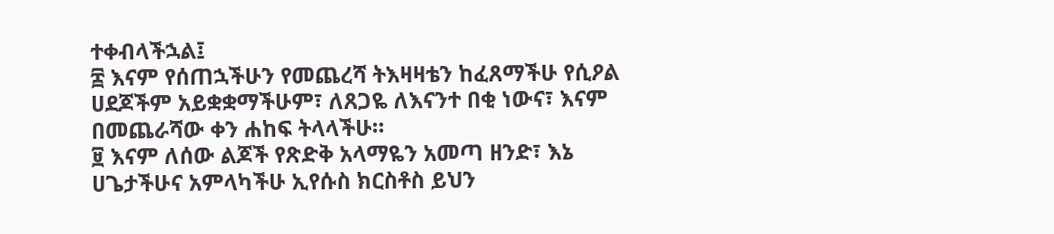ተቀብላችኋል፤
፰ እናም የሰጠኋችሁን የመጨረሻ ትእዛዛቴን ከፈጸማችሁ የሲዖል ሀደጆችም አይቋቋማችሁም፣ ለጸጋዬ ለእናንተ በቂ ነውና፣ እናም በመጨራሻው ቀን ሐከፍ ትላላችሁ።
፱ እናም ለሰው ልጆች የጽድቅ አላማዬን አመጣ ዘንድ፣ እኔ ሀጌታችሁና አምላካችሁ ኢየሱስ ክርስቶስ ይህን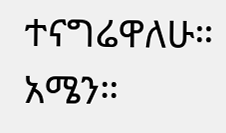ተናግሬዋለሁ። አሜን።